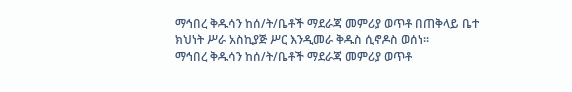ማኅበረ ቅዱሳን ከሰ/ት/ቤቶች ማደራጃ መምሪያ ወጥቶ በጠቅላይ ቤተ ክህነት ሥራ አስኪያጅ ሥር እንዲመራ ቅዱስ ሲኖዶስ ወሰነ፡፡
ማኅበረ ቅዱሳን ከሰ/ት/ቤቶች ማደራጃ መምሪያ ወጥቶ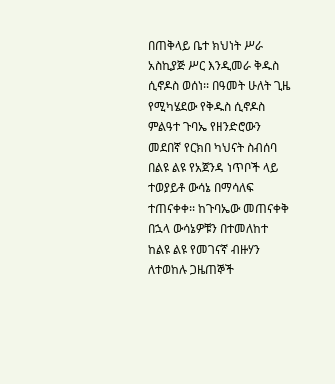በጠቅላይ ቤተ ክህነት ሥራ አስኪያጅ ሥር እንዲመራ ቅዱስ ሲኖዶስ ወሰነ፡፡ በዓመት ሁለት ጊዜ የሚካሄደው የቅዱስ ሲኖዶስ ምልዓተ ጉባኤ የዘንድሮውን መደበኛ የርክበ ካህናት ስብሰባ በልዩ ልዩ የአጀንዳ ነጥቦች ላይ ተወያይቶ ውሳኔ በማሳለፍ ተጠናቀቀ፡፡ ከጉባኤው መጠናቀቅ በኋላ ውሳኔዎቹን በተመለከተ ከልዩ ልዩ የመገናኛ ብዙሃን ለተወከሉ ጋዜጠኞች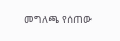መግለጫ የሰጠው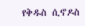የቅዱስ ሲኖዶስ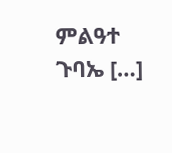ምልዓተ ጉባኤ […]